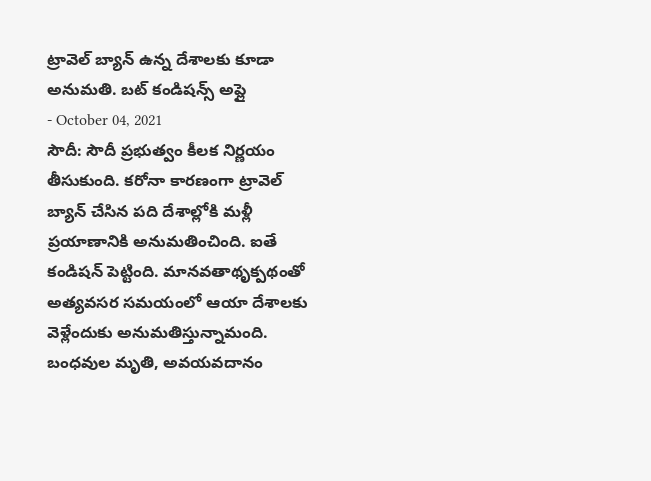ట్రావెల్ బ్యాన్ ఉన్న దేశాలకు కూడా అనుమతి. బట్ కండిషన్స్ అప్లై
- October 04, 2021
సౌదీ: సౌదీ ప్రభుత్వం కీలక నిర్ణయం తీసుకుంది. కరోనా కారణంగా ట్రావెల్ బ్యాన్ చేసిన పది దేశాల్లోకి మళ్లీ ప్రయాణానికి అనుమతించింది. ఐతే కండిషన్ పెట్టింది. మానవతాథృక్పథంతో అత్యవసర సమయంలో ఆయా దేశాలకు వెళ్లేందుకు అనుమతిస్తున్నామంది. బంధవుల మృతి, అవయవదానం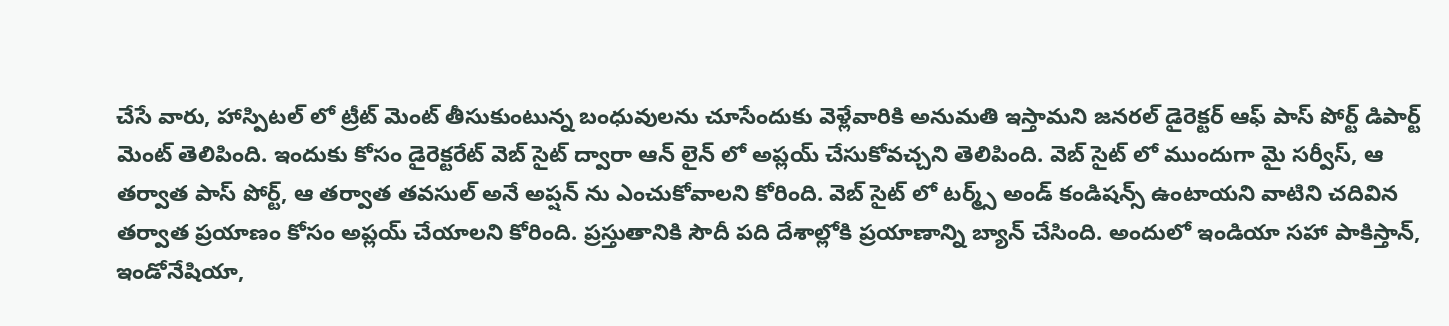చేసే వారు, హాస్పిటల్ లో ట్రీట్ మెంట్ తీసుకుంటున్న బంధువులను చూసేందుకు వెళ్లేవారికి అనుమతి ఇస్తామని జనరల్ డైరెక్టర్ ఆఫ్ పాస్ పోర్ట్ డిపార్ట్ మెంట్ తెలిపింది. ఇందుకు కోసం డైరెక్టరేట్ వెబ్ సైట్ ద్వారా ఆన్ లైన్ లో అప్లయ్ చేసుకోవచ్చని తెలిపింది. వెబ్ సైట్ లో ముందుగా మై సర్వీస్, ఆ తర్వాత పాస్ పోర్ట్, ఆ తర్వాత తవసుల్ అనే అప్షన్ ను ఎంచుకోవాలని కోరింది. వెబ్ సైట్ లో టర్మ్స్ అండ్ కండిషన్స్ ఉంటాయని వాటిని చదివిన తర్వాత ప్రయాణం కోసం అప్లయ్ చేయాలని కోరింది. ప్రస్తుతానికి సౌదీ పది దేశాల్లోకి ప్రయాణాన్ని బ్యాన్ చేసింది. అందులో ఇండియా సహా పాకిస్తాన్, ఇండోనేషియా,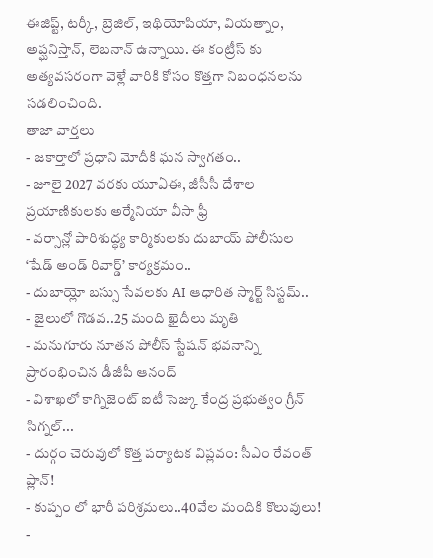ఈజిప్ట్, టర్కీ, బ్రెజిల్, ఇథియోపియా, వియత్నాం, అప్ఘనిస్తాన్, లెబనాన్ ఉన్నాయి. ఈ కంట్రీస్ కు అత్యవసరంగా వెళ్లే వారికి కోసం కొత్తగా నిబంధనలను సడలించింది.
తాజా వార్తలు
- జకార్తాలో ప్రధాని మోదీకి ఘన స్వాగతం..
- జూలై 2027 వరకు యూఏఈ, జీసీసీ దేశాల ప్రయాణికులకు అర్మేనియా వీసా ఫ్రీ
- వర్సాన్లో పారిశుద్ధ్య కార్మికులకు దుబాయ్ పోలీసుల ‘షేడ్ అండ్ రివార్డ్’ కార్యక్రమం..
- దుబాయ్లో బస్సు సేవలకు AI ఆధారిత స్మార్ట్ సిస్టమ్..
- జైలులో గొడవ..25 మంది ఖైదీలు మృతి
- మనుగూరు నూతన పోలీస్ స్టేషన్ భవనాన్ని ప్రారంభించిన డీజీపీ ఆనంద్
- విశాఖలో కాగ్నిజెంట్ ఐటీ సెజ్కు కేంద్ర ప్రభుత్వం గ్రీన్ సిగ్నల్...
- దుర్గం చెరువులో కొత్త పర్యాటక విప్లవం: సీఎం రేవంత్ ప్లాన్!
- కుప్పం లో భారీ పరిశ్రమలు..40వేల మందికి కొలువులు!
-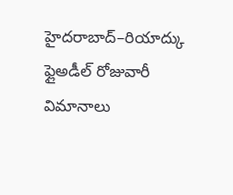హైదరాబాద్–రియాద్కు ఫ్లైఅడీల్ రోజువారీ విమానాలు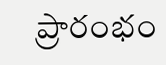ప్రారంభం